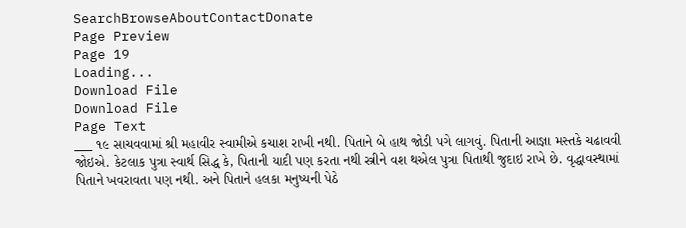SearchBrowseAboutContactDonate
Page Preview
Page 19
Loading...
Download File
Download File
Page Text
___ ૧૯ સાચવવામાં શ્રી મહાવીર સ્વામીએ કચાશ રાખી નથી. પિતાને બે હાથ જોડી પગે લાગવું. પિતાની આજ્ઞા મસ્તકે ચઢાવવી જોઇએ. કેટલાક પુત્રા સ્વાર્થ સિદ્ધ કે, પિતાની યાદી પણ કરતા નથી સ્ત્રીને વશ થએલ પુત્રા પિતાથી જુદાઇ રાખે છે. વૃદ્ધાવસ્થામાં પિતાને ખવરાવતા પણ નથી. અને પિતાને હલકા મનુષ્યની પેઠે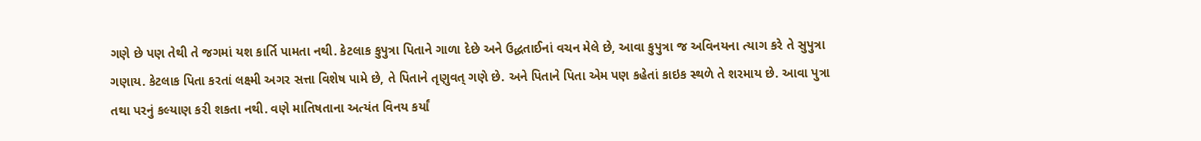ગણે છે પણ તેથી તે જગમાં યશ કાર્તિ પામતા નથી. કેટલાક કુપુત્રા પિતાને ગાળા દેછે અને ઉદ્ધતાઈનાં વચન મેલે છે, આવા કુપુત્રા જ અવિનયના ત્યાગ કરે તે સુપુત્રા ગણાય. કેટલાક પિતા કરતાં લક્ષ્મી અગર સત્તા વિશેષ પામે છે, તે પિતાને તૃણુવત્ ગણે છે. અને પિતાને પિતા એમ પણ કહેતાં કાઇક સ્થળે તે શરમાય છે. આવા પુત્રા તથા પરનું કલ્યાણ કરી શકતા નથી. વણે માતિષતાના અત્યંત વિનય કર્યાં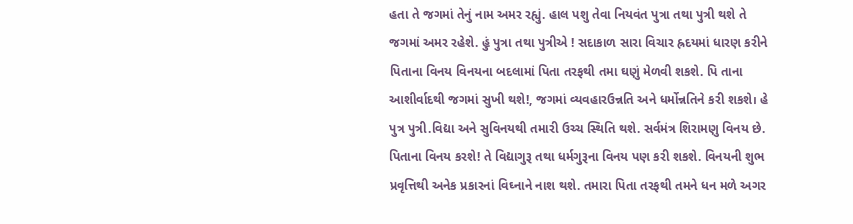હતા તે જગમાં તેનું નામ અમર રહ્યું. હાલ પશુ તેવા નિયવંત પુત્રા તથા પુત્રી થશે તે જગમાં અમર રહેશે. હું પુત્રા તથા પુત્રીએ ! સદાકાળ સારા વિચાર હ્રદયમાં ધારણ કરીને પિતાના વિનય વિનયના બદલામાં પિતા તરફથી તમા ઘણું મેળવી શકશે. પિ તાના આશીર્વાદથી જગમાં સુખી થશે!, જગમાં વ્યવહારઉન્નતિ અને ધર્મોન્નતિને કરી શકશે। હે પુત્ર પુત્રી.વિદ્યા અને સુવિનયથી તમારી ઉચ્ચ સ્થિતિ થશે. સર્વમંત્ર શિરામણુ વિનય છે. પિતાના વિનય કરશે! તે વિદ્યાગુરૂ તથા ધર્મગુરૂના વિનય પણ કરી શકશે. વિનયની શુભ પ્રવૃત્તિથી અનેક પ્રકારનાં વિઘ્નાને નાશ થશે. તમારા પિતા તરફથી તમને ધન મળે અગર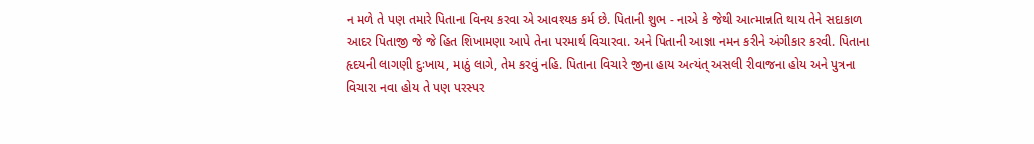ન મળે તે પણ તમારે પિતાના વિનય કરવા એ આવશ્યક કર્મ છે. પિતાની શુભ - નાએ કે જેથી આત્માન્નતિ થાય તેને સદાકાળ આદર પિતાજી જે જે હિત શિખામણા આપે તેના પરમાર્થ વિચારવા. અને પિતાની આજ્ઞા નમન કરીને અંગીકાર કરવી. પિતાના હૃદયની લાગણી દુઃખાય, માઠું લાગે, તેમ કરવું નહિ. પિતાના વિચારે જીના હાય અત્યંત્ અસલી રીવાજના હોય અને પુત્રના વિચારા નવા હોય તે પણ પરસ્પર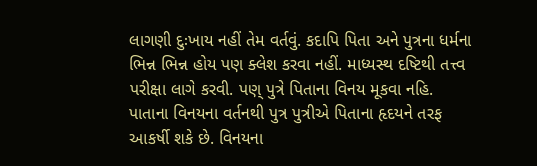લાગણી દુઃખાય નહીં તેમ વર્તવું. કદાપિ પિતા અને પુત્રના ધર્મના ભિન્ન ભિન્ન હોય પણ ક્લેશ કરવા નહીં. માધ્યસ્થ દષ્ટિથી તત્ત્વ પરીક્ષા લાગે કરવી. પણ્ પુત્રે પિતાના વિનય મૂકવા નહિ. પાતાના વિનયના વર્તનથી પુત્ર પુત્રીએ પિતાના હૃદયને તરફ આકર્ષી શકે છે. વિનયના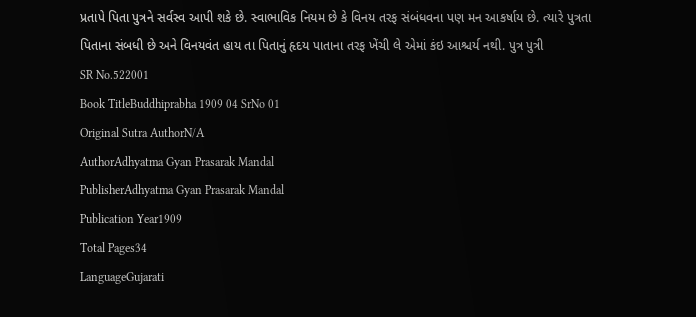પ્રતાપે પિતા પુત્રને સર્વસ્વ આપી શકે છે. સ્વાભાવિક નિયમ છે કે વિનય તરફ સંબંધવના પણ મન આકર્ષાય છે. ત્યારે પુત્રતા પિતાના સંબધી છે અને વિનયવંત હાય તા પિતાનું હૃદય પાતાના તરફ ખેંચી લે એમાં કંઇ આશ્ચર્ય નથી. પુત્ર પુત્રી
SR No.522001
Book TitleBuddhiprabha 1909 04 SrNo 01
Original Sutra AuthorN/A
AuthorAdhyatma Gyan Prasarak Mandal
PublisherAdhyatma Gyan Prasarak Mandal
Publication Year1909
Total Pages34
LanguageGujarati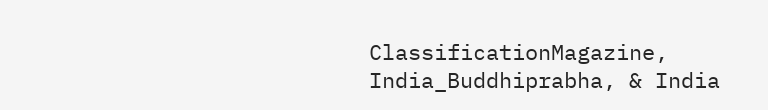ClassificationMagazine, India_Buddhiprabha, & India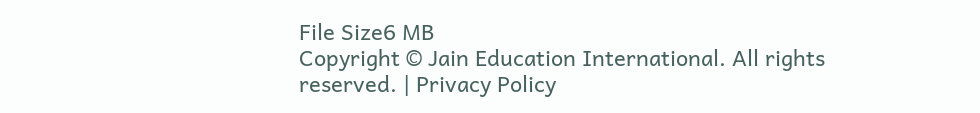File Size6 MB
Copyright © Jain Education International. All rights reserved. | Privacy Policy